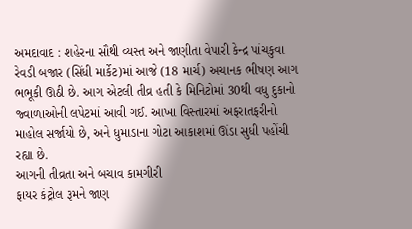અમદાવાદ : શહેરના સૌથી વ્યસ્ત અને જાણીતા વેપારી કેન્દ્ર પાંચકુવા રેવડી બજાર (સિંધી માર્કેટ)માં આજે (18 માર્ચ) અચાનક ભીષણ આગ ભભૂકી ઊઠી છે. આગ એટલી તીવ્ર હતી કે મિનિટોમાં 30થી વધુ દુકાનો જ્વાળાઓની લપેટમાં આવી ગઈ. આખા વિસ્તારમાં અફરાતફરીનો માહોલ સર્જાયો છે, અને ધુમાડાના ગોટા આકાશમાં ઊંડા સુધી પહોંચી રહ્યા છે.
આગની તીવ્રતા અને બચાવ કામગીરી
ફાયર કંટ્રોલ રૂમને જાણ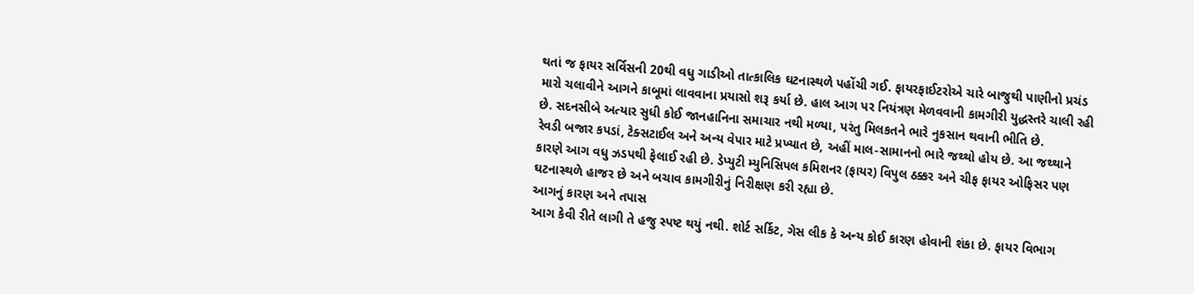થતાં જ ફાયર સર્વિસની 20થી વધુ ગાડીઓ તાત્કાલિક ઘટનાસ્થળે પહોંચી ગઈ. ફાયરફાઈટરોએ ચારે બાજુથી પાણીનો પ્રચંડ મારો ચલાવીને આગને કાબૂમાં લાવવાના પ્રયાસો શરૂ કર્યા છે. હાલ આગ પર નિયંત્રણ મેળવવાની કામગીરી યુદ્ધસ્તરે ચાલી રહી છે. સદનસીબે અત્યાર સુધી કોઈ જાનહાનિના સમાચાર નથી મળ્યા, પરંતુ મિલકતને ભારે નુકસાન થવાની ભીતિ છે.
રેવડી બજાર કપડાં, ટેક્સટાઈલ અને અન્ય વેપાર માટે પ્રખ્યાત છે, અહીં માલ-સામાનનો ભારે જથ્થો હોય છે. આ જથ્થાને કારણે આગ વધુ ઝડપથી ફેલાઈ રહી છે. ડેપ્યુટી મ્યુનિસિપલ કમિશનર (ફાયર) વિપુલ ઠક્કર અને ચીફ ફાયર ઓફિસર પણ ઘટનાસ્થળે હાજર છે અને બચાવ કામગીરીનું નિરીક્ષણ કરી રહ્યા છે.
આગનું કારણ અને તપાસ
આગ કેવી રીતે લાગી તે હજુ સ્પષ્ટ થયું નથી. શોર્ટ સર્કિટ, ગેસ લીક કે અન્ય કોઈ કારણ હોવાની શંકા છે. ફાયર વિભાગ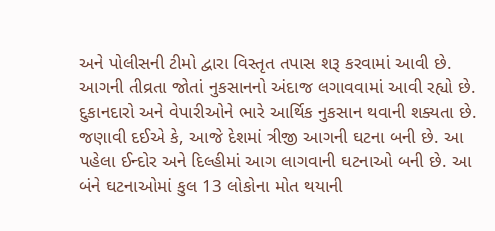અને પોલીસની ટીમો દ્વારા વિસ્તૃત તપાસ શરૂ કરવામાં આવી છે. આગની તીવ્રતા જોતાં નુકસાનનો અંદાજ લગાવવામાં આવી રહ્યો છે. દુકાનદારો અને વેપારીઓને ભારે આર્થિક નુકસાન થવાની શક્યતા છે.
જણાવી દઈએ કે, આજે દેશમાં ત્રીજી આગની ઘટના બની છે. આ પહેલા ઈન્દોર અને દિલ્હીમાં આગ લાગવાની ઘટનાઓ બની છે. આ બંને ઘટનાઓમાં કુલ 13 લોકોના મોત થયાની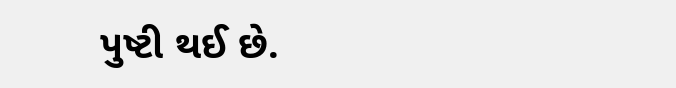પુષ્ટી થઈ છે.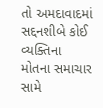તો અમદાવાદમાં સદ્દનશીબે કોઈ વ્યક્તિના મોતના સમાચાર સામે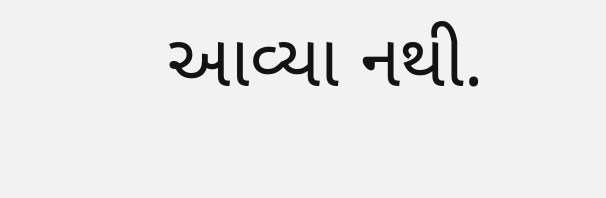આવ્યા નથી.